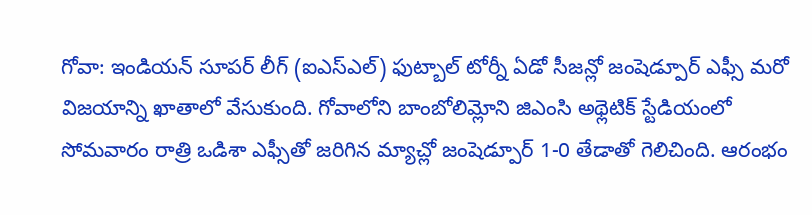గోవా: ఇండియన్ సూపర్ లీగ్ (ఐఎస్ఎల్) ఫుట్బాల్ టోర్నీ ఏడో సీజన్లో జంషెడ్పూర్ ఎఫ్సీ మరో విజయాన్ని ఖాతాలో వేసుకుంది. గోవాలోని బాంబోలిమ్లోని జిఎంసి అథ్లెటిక్ స్టేడియంలో సోమవారం రాత్రి ఒడిశా ఎఫ్సీతో జరిగిన మ్యాచ్లో జంషెడ్పూర్ 1-0 తేడాతో గెలిచింది. ఆరంభం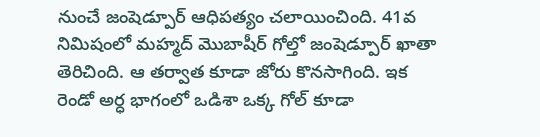నుంచే జంషెడ్పూర్ ఆధిపత్యం చలాయించింది. 41వ నిమిషంలో మహ్మద్ మొబాషీర్ గోల్తో జంషెడ్పూర్ ఖాతా తెరిచింది. ఆ తర్వాత కూడా జోరు కొనసాగింది. ఇక రెండో అర్ధ భాగంలో ఒడిశా ఒక్క గోల్ కూడా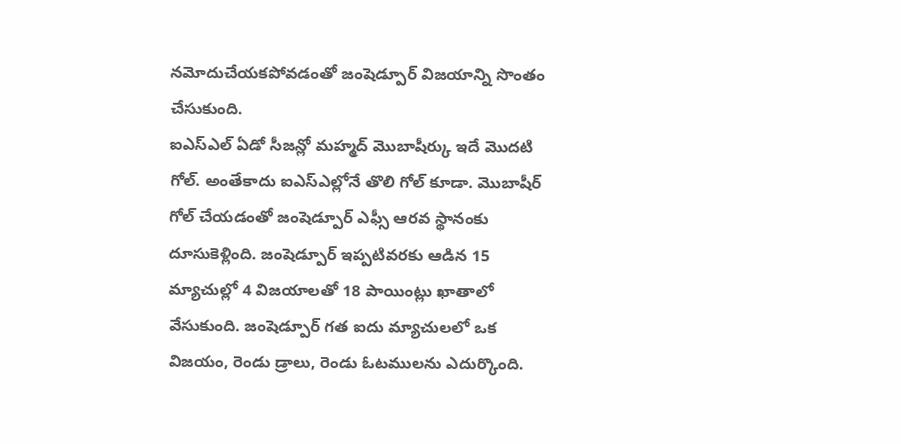నమోదుచేయకపోవడంతో జంషెడ్పూర్ విజయాన్ని సొంతం చేసుకుంది.
ఐఎస్ఎల్ ఏడో సీజన్లో మహ్మద్ మొబాషీర్కు ఇదే మొదటి గోల్. అంతేకాదు ఐఎస్ఎల్లోనే తొలి గోల్ కూడా. మొబాషీర్ గోల్ చేయడంతో జంషెడ్పూర్ ఎఫ్సీ ఆరవ స్థానంకు దూసుకెళ్లింది. జంషెడ్పూర్ ఇప్పటివరకు ఆడిన 15 మ్యాచుల్లో 4 విజయాలతో 18 పాయింట్లు ఖాతాలో వేసుకుంది. జంషెడ్పూర్ గత ఐదు మ్యాచులలో ఒక విజయం, రెండు డ్రాలు, రెండు ఓటములను ఎదుర్కొంది.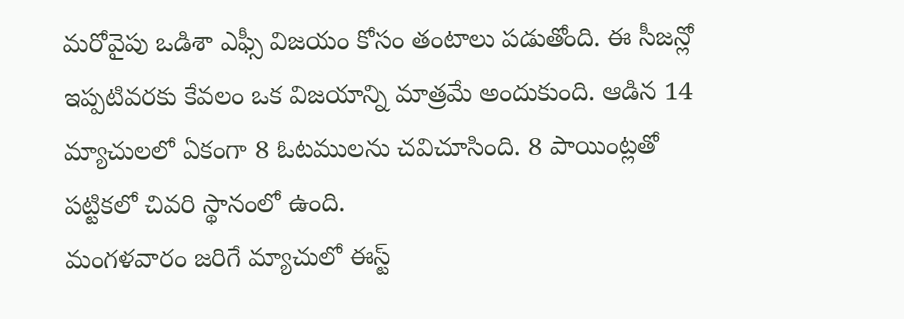మరోవైపు ఒడిశా ఎఫ్సీ విజయం కోసం తంటాలు పడుతోంది. ఈ సీజన్లో ఇప్పటివరకు కేవలం ఒక విజయాన్ని మాత్రమే అందుకుంది. ఆడిన 14 మ్యాచులలో ఏకంగా 8 ఓటములను చవిచూసింది. 8 పాయింట్లతో పట్టికలో చివరి స్థానంలో ఉంది.
మంగళవారం జరిగే మ్యాచులో ఈస్ట్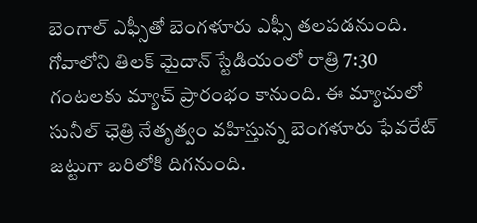బెంగాల్ ఎఫ్సీతో బెంగళూరు ఎఫ్సీ తలపడనుంది. గోవాలోని తిలక్ మైదాన్ స్టేడియంలో రాత్రి 7:30 గంటలకు మ్యాచ్ ప్రారంభం కానుంది. ఈ మ్యాచులో సునీల్ ఛెత్రి నేతృత్వం వహిస్తున్న బెంగళూరు ఫేవరేట్ జట్టుగా బరిలోకి దిగనుంది.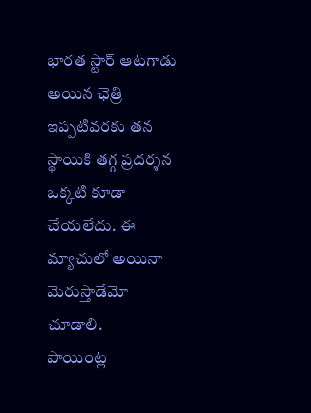భారత స్టార్ ఆటగాడు అయిన ఛెత్రి ఇప్పటివరకు తన స్థాయికి తగ్గ ప్రదర్శన ఒక్కటి కూడా చేయలేదు. ఈ మ్యాచులో అయినా మెరుస్తాడేమో చూడాలి.
పాయింట్ల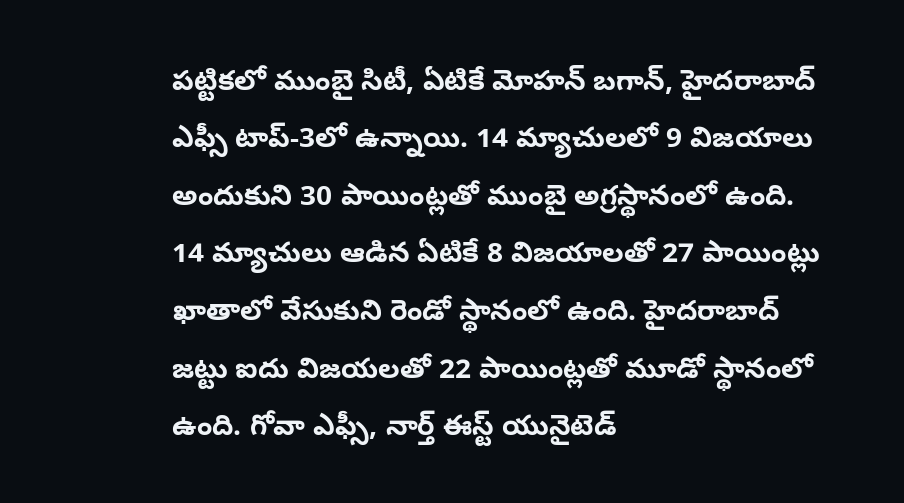పట్టికలో ముంబై సిటీ, ఏటికే మోహన్ బగాన్, హైదరాబాద్ ఎఫ్సీ టాప్-3లో ఉన్నాయి. 14 మ్యాచులలో 9 విజయాలు అందుకుని 30 పాయింట్లతో ముంబై అగ్రస్థానంలో ఉంది. 14 మ్యాచులు ఆడిన ఏటికే 8 విజయాలతో 27 పాయింట్లు ఖాతాలో వేసుకుని రెండో స్థానంలో ఉంది. హైదరాబాద్ జట్టు ఐదు విజయలతో 22 పాయింట్లతో మూడో స్థానంలో ఉంది. గోవా ఎఫ్సీ, నార్త్ ఈస్ట్ యునైటెడ్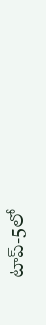టాప్-5లో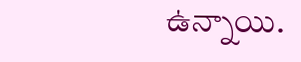ఉన్నాయి.